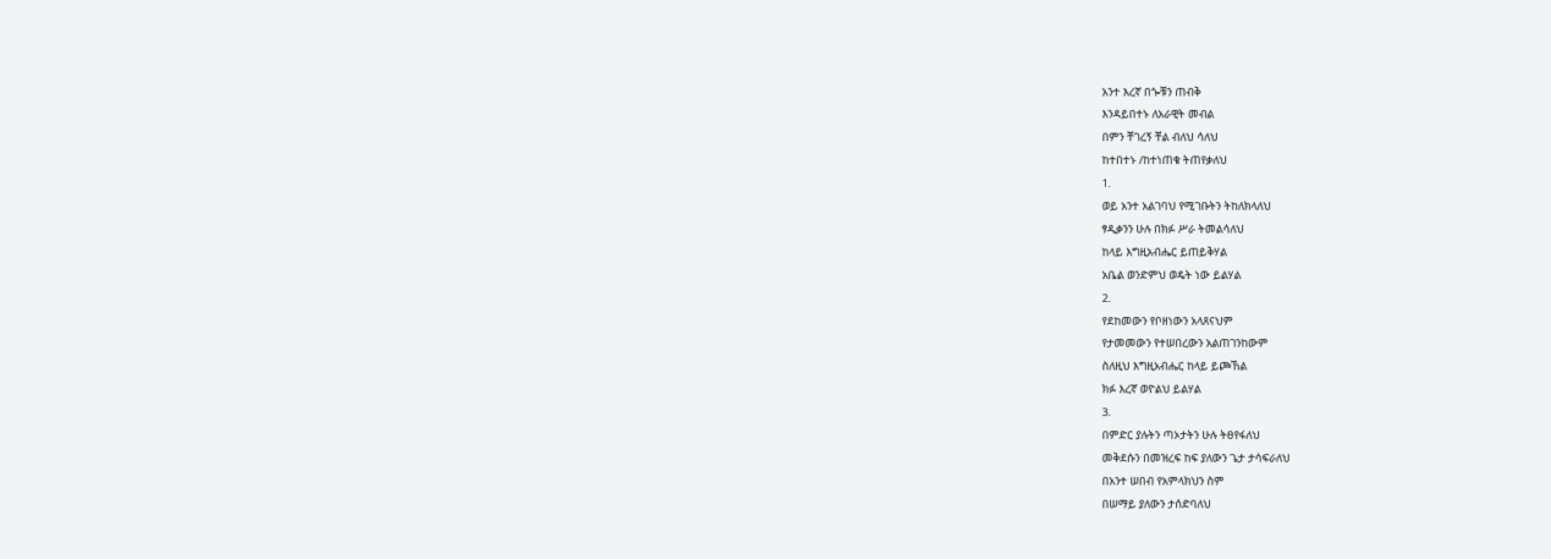አንተ እረኛ በጐቹን ጠብቅ
እንዳይበተኑ ለአራዊት መብል
በምን ቸገረኝ ቸል ብለህ ሳለህ
ከተበተኑ /ከተነጠቁ ትጠየቃለህ
1.
ወይ አንተ አልገባህ የሚገቡትን ትከለክላለህ
ፃዲቃንን ሁሉ በክፉ ሥራ ትመልሳለህ
ከላይ እግዚአብሔር ይጠይቅሃል
አቤል ወንድምህ ወዴት ነው ይልሃል
2.
የደከመውን የቦዘነውን አላጸናህም
የታመመውን የተሠበረውን አልጠገንከውም
ስለዚህ እግዚአብሔር ከላይ ይጮኸል
ክፉ እረኛ ወዮልህ ይልሃል
3.
በምድር ያሉትን ጣኦታትን ሁሉ ትፀየፋለህ
መቅደሱን በመዝረፍ ከፍ ያለውን ጌታ ታሳፍራለህ
በአንተ ሠበብ የአምላክህን ስም
በሠማይ ያለውን ታሰድባለህ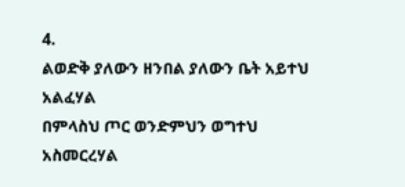4.
ልወድቅ ያለውን ዘንበል ያለውን ቤት አይተህ አልፈሃል
በምላስህ ጦር ወንድምህን ወግተህ አስመርረሃል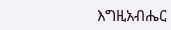እግዚአብሔር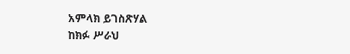አምላክ ይገስጽሃል
ከክፉ ሥራህ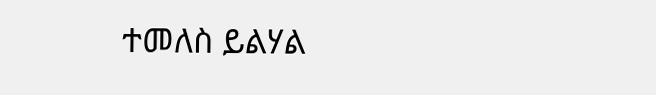ተመለስ ይልሃል